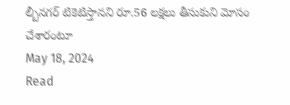ల్బీనగర్ టికెటిస్తానని రూ.56 లక్షలు తీసుకుని మోసం చేశారంటూ
May 18, 2024
Read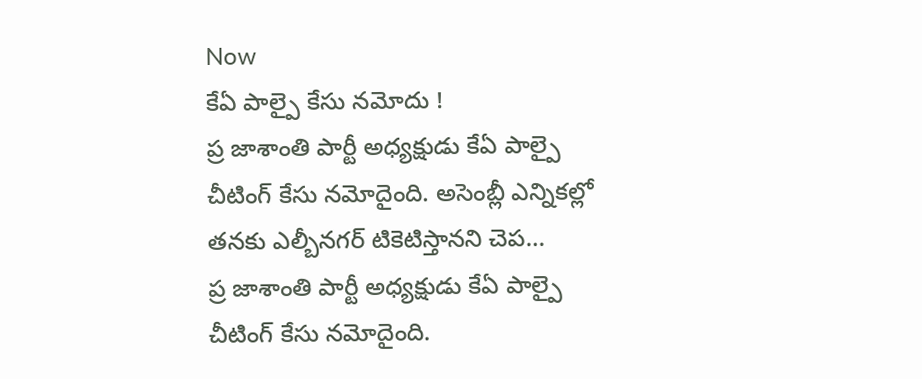Now
కేఏ పాల్పై కేసు నమోదు !
ప్ర జాశాంతి పార్టీ అధ్యక్షుడు కేఏ పాల్పై చీటింగ్ కేసు నమోదైంది. అసెంబ్లీ ఎన్నికల్లో తనకు ఎల్బీనగర్ టికెటిస్తానని చెప…
ప్ర జాశాంతి పార్టీ అధ్యక్షుడు కేఏ పాల్పై చీటింగ్ కేసు నమోదైంది.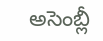అసెంబ్లీ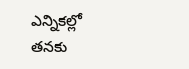ఎన్నికల్లో తనకు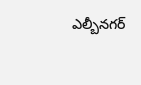ఎల్బీనగర్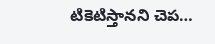టికెటిస్తానని చెప…